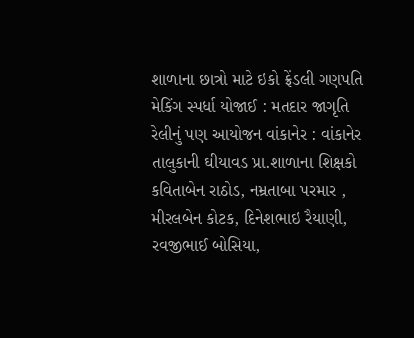શાળાના છાત્રો માટે ઇકો ફ્રેંડલી ગણપતિ મેકિંગ સ્પર્ધા યોજાઈ : મતદાર જાગૃતિ રેલીનું પણ આયોજન વાંકાનેર : વાંકાનેર તાલુકાની ઘીયાવડ પ્રા.શાળાના શિક્ષકો કવિતાબેન રાઠોડ, નમ્રતાબા પરમાર , મીરલબેન કોટક, દિનેશભાઇ રૈયાણી, રવજીભાઈ બોસિયા,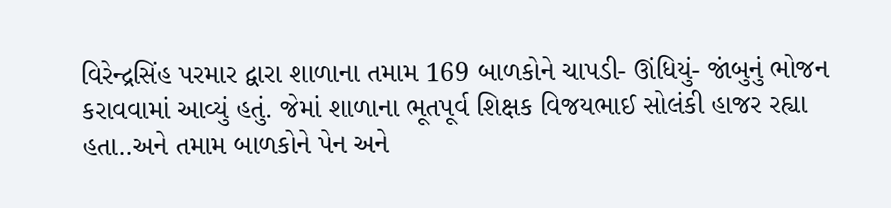વિરેન્દ્રસિંહ પરમાર દ્વારા શાળાના તમામ 169 બાળકોને ચાપડી- ઊંધિયું- જાંબુનું ભોજન કરાવવામાં આવ્યું હતું. જેમાં શાળાના ભૂતપૂર્વ શિક્ષક વિજયભાઈ સોલંકી હાજર રહ્યા હતા..અને તમામ બાળકોને પેન અને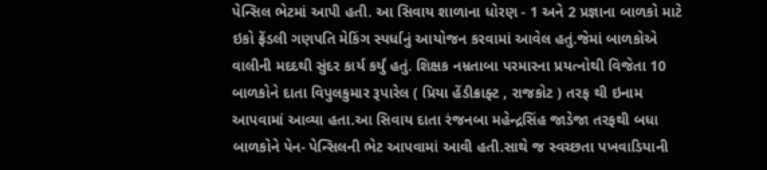પેન્સિલ ભેટમાં આપી હતી. આ સિવાય શાળાના ધોરણ - 1 અને 2 પ્રજ્ઞાના બાળકો માટે ઇકો ફ્રેંડલી ગણપતિ મેકિંગ સ્પર્ધાનું આયોજન કરવામાં આવેલ હતું.જેમાં બાળકોએ વાલીની મદદથી સુંદર કાર્ય કર્યું હતું. શિક્ષક નમ્રતાબા પરમારના પ્રયત્નોથી વિજેતા 10 બાળકોને દાતા વિપુલકુમાર રૂપારેલ ( પ્રિયા હેંડીક્રાફ્ટ , રાજકોટ ) તરફ થી ઇનામ આપવામાં આવ્યા હતા.આ સિવાય દાતા રંજનબા મહેન્દ્રસિંહ જાડેજા તરફથી બધા બાળકોને પેન- પેન્સિલની ભેટ આપવામાં આવી હતી.સાથે જ સ્વચ્છતા પખવાડિયાની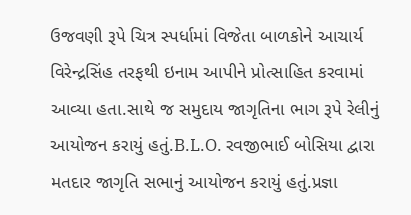ઉજવણી રૂપે ચિત્ર સ્પર્ધામાં વિજેતા બાળકોને આચાર્ય વિરેન્દ્રસિંહ તરફથી ઇનામ આપીને પ્રોત્સાહિત કરવામાં આવ્યા હતા.સાથે જ સમુદાય જાગૃતિના ભાગ રૂપે રેલીનું આયોજન કરાયું હતું.B.L.O. રવજીભાઈ બોસિયા દ્વારા મતદાર જાગૃતિ સભાનું આયોજન કરાયું હતું.પ્રજ્ઞા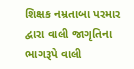શિક્ષક નમ્રતાબા પરમાર દ્વારા વાલી જાગૃતિના ભાગરૂપે વાલી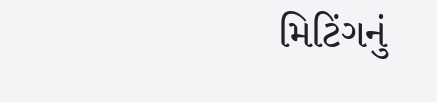મિટિંગનું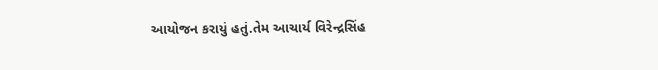આયોજન કરાયું હતું.તેમ આચાર્ય વિરેન્દ્રસિંહ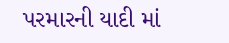પરમારની યાદી માં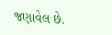જણાવેલ છે.